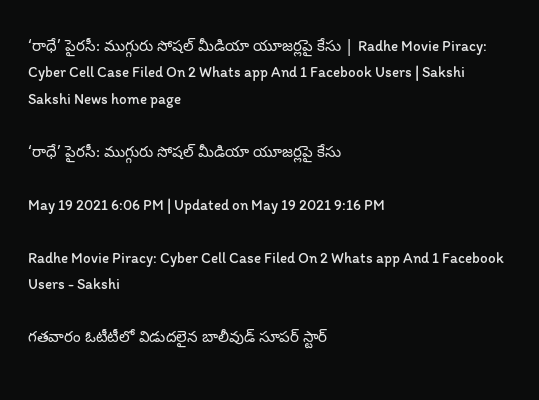‘రాధే’ పైరసీ: ముగ్గురు సోషల్‌ మీడియా యూజర్లపై కేసు | Radhe Movie Piracy: Cyber Cell Case Filed On 2 Whats app And 1 Facebook Users | Sakshi
Sakshi News home page

‘రాధే’ పైరసీ: ముగ్గురు సోషల్‌ మీడియా యూజర్లపై కేసు

May 19 2021 6:06 PM | Updated on May 19 2021 9:16 PM

Radhe Movie Piracy: Cyber Cell Case Filed On 2 Whats app And 1 Facebook Users - Sakshi

గతవారం ఓటీటీలో విడుదలైన బాలీవుడ్‌ సూపర్‌ స్టార్‌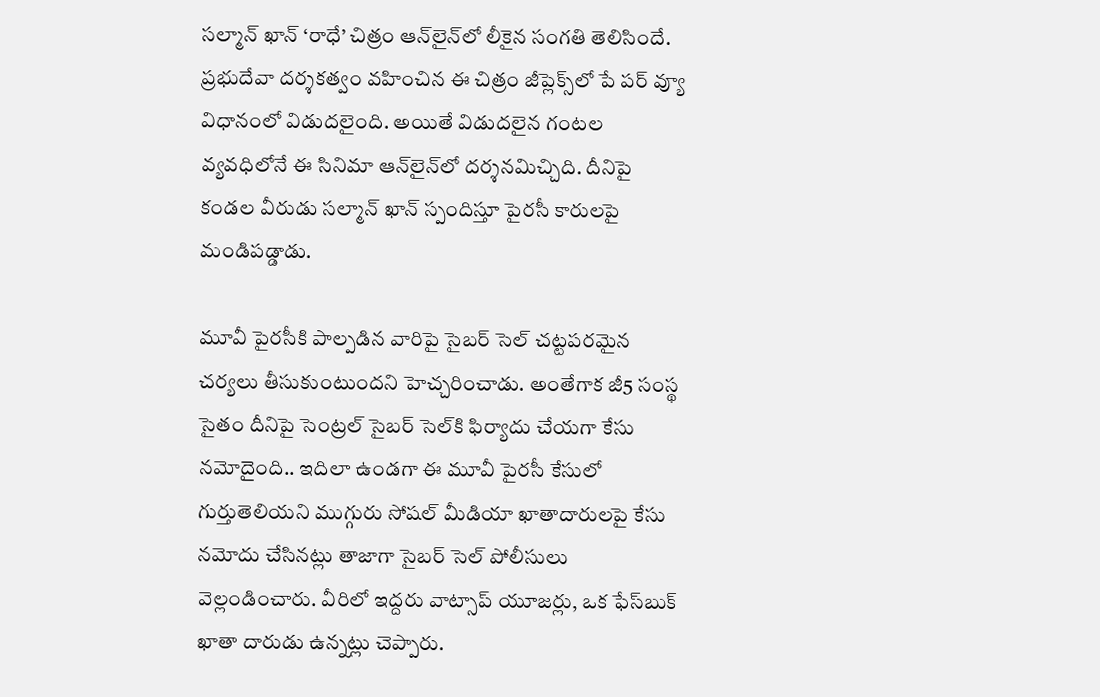సల్మాన్‌ ఖాన్‌ ‘రాధే’ చిత్రం ఆన్‌లైన్‌లో లీకైన సంగతి తెలిసిందే. ప్రభుదేవా దర్శకత్వం వహించిన ఈ చిత్రం జీప్లెక్స్‌లో పే పర్‌ వ్యూ విధానంలో విడుదలైంది. అయితే విడుదలైన గంటల వ్యవధిలోనే ఈ సినిమా ఆన్‌లైన్‌లో దర్శనమిచ్చిది. దీనిపై కండల వీరుడు సల్మాన్‌ ఖాన్‌ స్పందిస్తూ పైరసీ కారులపై మండిపడ్డాడు.

మూవీ పైరసీకి పాల్పడిన వారిపై సైబర్‌ సెల్‌ చట్టపరమైన చర్యలు తీసుకుంటుందని హెచ్చరించాడు. అంతేగాక జీ5 సంస్థ సైతం దీనిపై సెంట్రల్‌ సైబర్‌ సెల్‌కి ఫిర్యాదు చేయగా కేసు నమోదైంది.. ఇదిలా ఉండగా ఈ మూవీ పైరసీ కేసులో గుర్తుతెలియని ముగ్గురు సోషల్‌ మీడియా ఖాతాదారులపై కేసు నమోదు చేసినట్లు తాజాగా సైబర్‌ సెల్‌ పోలీసులు వెల్లండించారు. వీరిలో ఇద్దరు వాట్సాప్‌ యూజర్లు, ఒక ఫేస్‌బుక్‌ ఖాతా దారుడు ఉన్నట్లు చెప్పారు.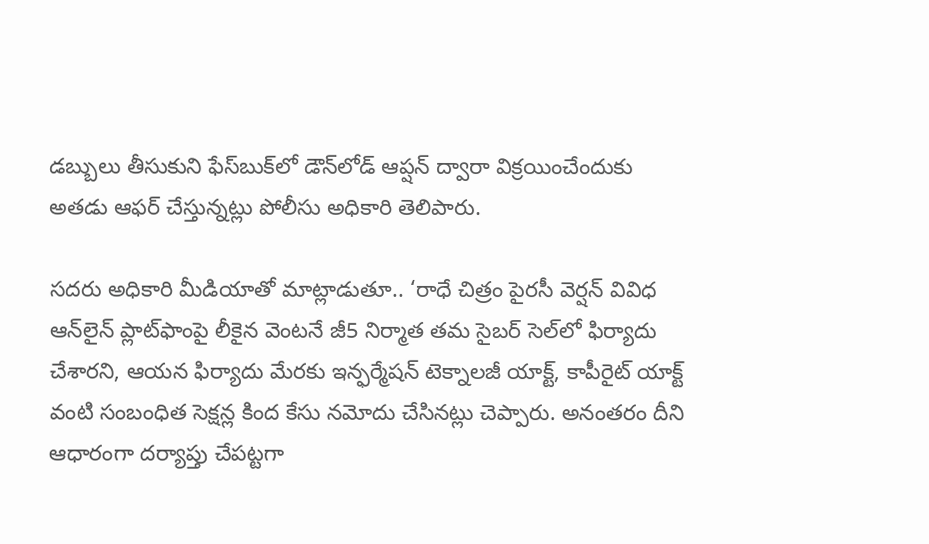డబ్బులు తీసుకుని ఫేస్‌బుక్‌లో డౌన్‌లోడ్‌ ఆప్షన్‌ ద్వారా విక్రయించేందుకు అతడు ఆఫర్‌ చేస్తున్నట్లు పోలీసు అధికారి తెలిపారు.

సదరు అధికారి మీడియాతో మాట్లాడుతూ.. ‘రాధే చిత్రం పైరసీ వెర్షన్‌ వివిధ ఆన్‌లైన్‌ ప్లాట్‌ఫాంపై లీకైన వెంటనే జీ5 నిర్మాత తమ సైబర్‌ సెల్‌లో ఫిర్యాదు చేశారని, ఆయన ఫిర్యాదు మేరకు ఇన్ఫర్మేషన్‌ టెక్నాలజీ యాక్ట్‌, కాపీరైట్‌ యాక్ట్‌ వంటి సంబంధిత సెక్షన్ల కింద కేసు నమోదు చేసినట్లు చెప్పారు. అనంతరం దీని ఆధారంగా దర్యాప్తు చేపట్టగా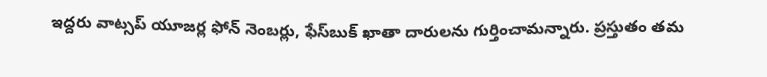ఇద్దరు వాట్సప్‌ యూజర్ల ఫోన్‌ నెంబర్లు, ఫేస్‌బుక్‌ ఖాతా దారులను గుర్తించామన్నారు. ప్రస్తుతం తమ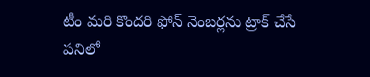టీం మరి కొందరి ఫోన్‌ నెంబర్లను ట్రాక్‌ చేసే పనిలో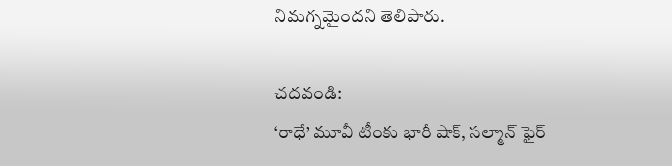నిమగ్నమైందని తెలిపారు.

చదవండి:
‘రాధే’ మూవీ టీంకు భారీ షాక్‌, సల్మాన్‌ ఫైర్‌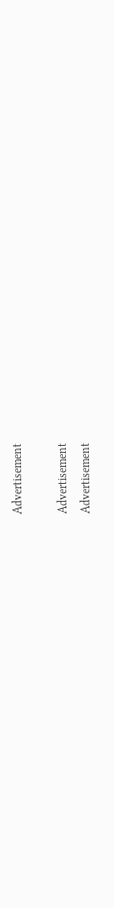Advertisement

Advertisement
Advertisement